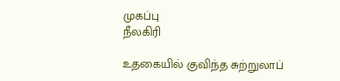முகப்பு
நீலகிரி

உதகையில் குவிந்த சுற்றுலாப்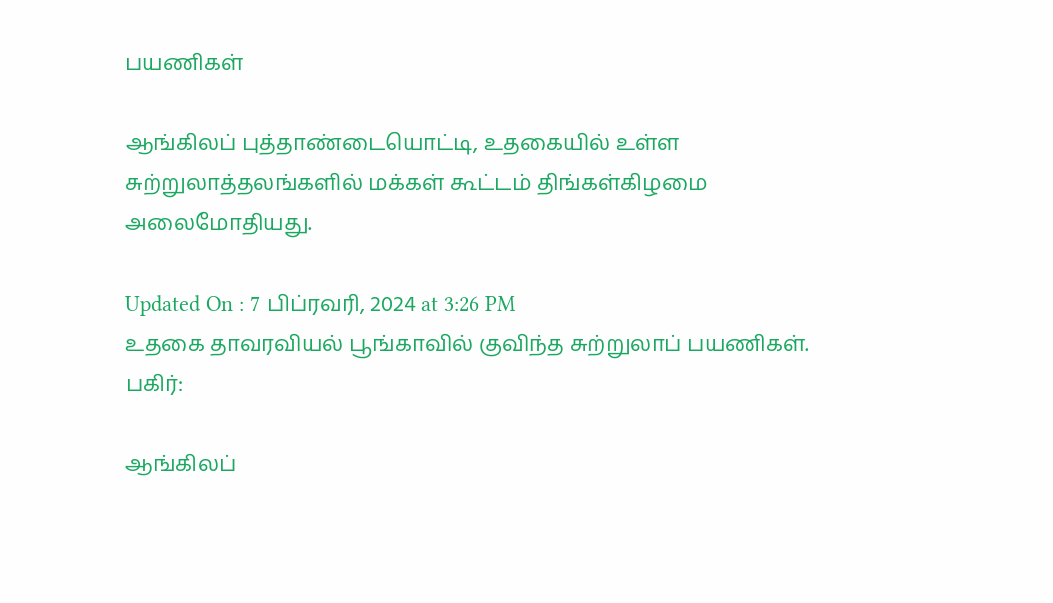பயணிகள்

ஆங்கிலப் புத்தாண்டையொட்டி, உதகையில் உள்ள சுற்றுலாத்தலங்களில் மக்கள் கூட்டம் திங்கள்கிழமை அலைமோதியது.

Updated On : 7 பிப்ரவரி, 2024 at 3:26 PM
உதகை தாவரவியல் பூங்காவில் குவிந்த சுற்றுலாப் பயணிகள்.
பகிர்:

ஆங்கிலப்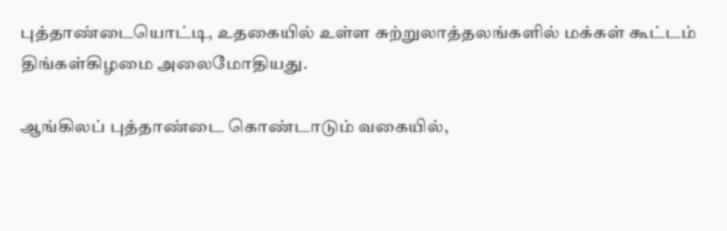புத்தாண்டையொட்டி, உதகையில் உள்ள சுற்றுலாத்தலங்களில் மக்கள் கூட்டம் திங்கள்கிழமை அலைமோதியது.

ஆங்கிலப் புத்தாண்டை கொண்டாடும் வகையில்,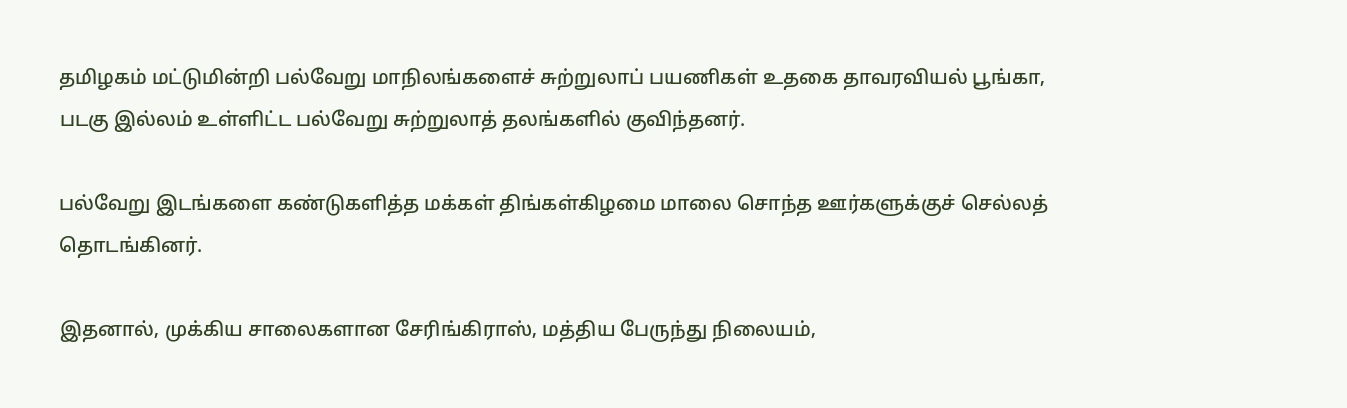தமிழகம் மட்டுமின்றி பல்வேறு மாநிலங்களைச் சுற்றுலாப் பயணிகள் உதகை தாவரவியல் பூங்கா, படகு இல்லம் உள்ளிட்ட பல்வேறு சுற்றுலாத் தலங்களில் குவிந்தனர்.

பல்வேறு இடங்களை கண்டுகளித்த மக்கள் திங்கள்கிழமை மாலை சொந்த ஊர்களுக்குச் செல்லத் தொடங்கினர்.

இதனால், முக்கிய சாலைகளான சேரிங்கிராஸ், மத்திய பேருந்து நிலையம்,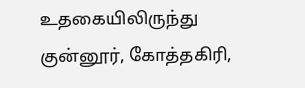உதகையிலிருந்து குன்னூர், கோத்தகிரி,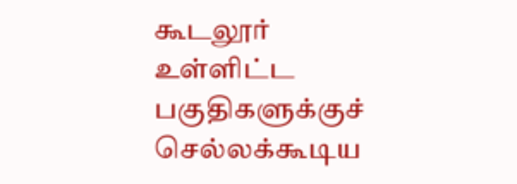கூடலூர் உள்ளிட்ட பகுதிகளுக்குச் செல்லக்கூடிய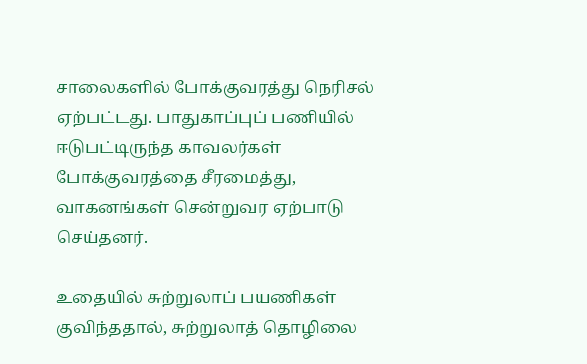சாலைகளில் போக்குவரத்து நெரிசல் ஏற்பட்டது. பாதுகாப்புப் பணியில் ஈடுபட்டிருந்த காவலர்கள் போக்குவரத்தை சீரமைத்து, வாகனங்கள் சென்றுவர ஏற்பாடு செய்தனர்.

உதையில் சுற்றுலாப் பயணிகள் குவிந்ததால், சுற்றுலாத் தொழிலை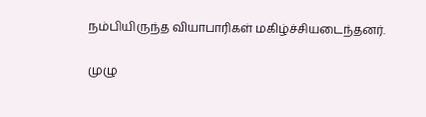நம்பியிருந்த வியாபாரிகள் மகிழ்ச்சியடைந்தனர்.

முழு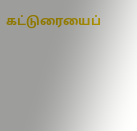கட்டுரையைப்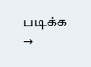படிக்க →